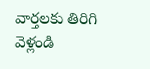వార్తలకు తిరిగి వెళ్లండి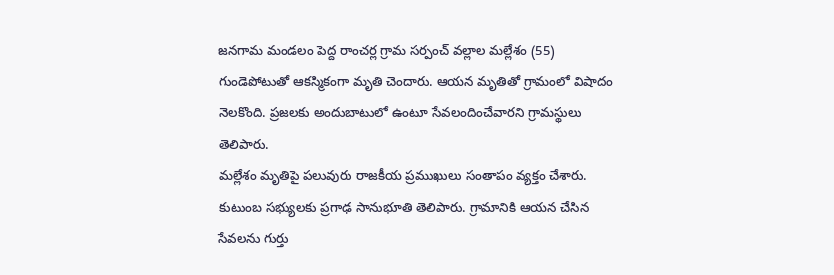జనగామ మండలం పెద్ద రాంచర్ల గ్రామ సర్పంచ్ వల్లాల మల్లేశం (55) గుండెపోటుతో ఆకస్మికంగా మృతి చెందారు. ఆయన మృతితో గ్రామంలో విషాదం నెలకొంది. ప్రజలకు అందుబాటులో ఉంటూ సేవలందించేవారని గ్రామస్థులు తెలిపారు.
మల్లేశం మృతిపై పలువురు రాజకీయ ప్రముఖులు సంతాపం వ్యక్తం చేశారు. కుటుంబ సభ్యులకు ప్రగాఢ సానుభూతి తెలిపారు. గ్రామానికి ఆయన చేసిన సేవలను గుర్తు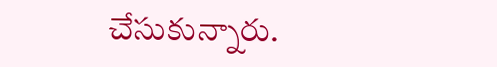చేసుకున్నారు.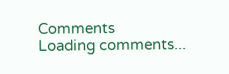Comments
Loading comments...